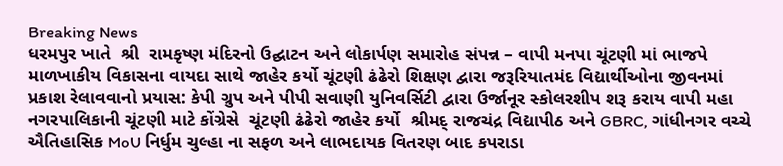Breaking News
ધરમપુર ખાતે  શ્રી  રામકૃષ્ણ મંદિરનો ઉદ્ઘાટન અને લોકાર્પણ સમારોહ સંપન્ન – વાપી મનપા ચૂંટણી માં ભાજપે માળખાકીય વિકાસના વાયદા સાથે જાહેર કર્યો ચૂંટણી ઢંઢેરો શિક્ષણ દ્વારા જરૂરિયાતમંદ વિદ્યાર્થીઓના જીવનમાં પ્રકાશ રેલાવવાનો પ્રયાસ: કેપી ગ્રુપ અને પીપી સવાણી યુનિવર્સિટી દ્વારા ઉર્જાનૂર સ્કોલરશીપ શરૂ કરાય વાપી મહા નગરપાલિકાની ચૂંટણી માટે કોંગ્રેસે  ચૂંટણી ઢંઢેરો જાહેર કર્યો  શ્રીમદ્ રાજચંદ્ર વિદ્યાપીઠ અને GBRC, ગાંધીનગર વચ્ચે ઐતિહાસિક MoU નિર્ધુમ ચુલ્હા ના સફળ અને લાભદાયક વિતરણ બાદ કપરાડા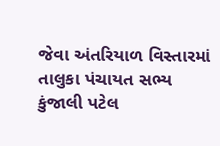જેવા અંતરિયાળ વિસ્તારમાં તાલુકા પંચાયત સભ્ય કુંજાલી પટેલ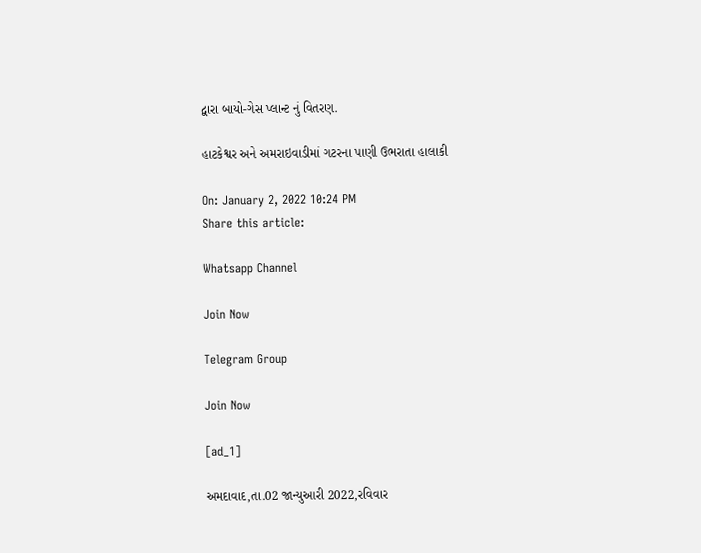દ્વારા બાયો-ગેસ પ્લાન્ટ નું વિતરણ.

હાટકેશ્વર અને અમરાઇવાડીમાં ગટરના પાણી ઉભરાતા હાલાકી

On: January 2, 2022 10:24 PM
Share this article:

Whatsapp Channel

Join Now

Telegram Group

Join Now

[ad_1]

અમદાવાદ,તા.02 જાન્યુઆરી 2022,રવિવાર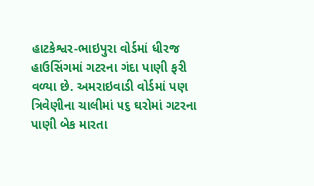હાટકેશ્વર-ભાઇપુરા વોર્ડમાં ધીરજ હાઉસિંગમાં ગટરના ગંદા પાણી ફરી વળ્યા છે. અમરાઇવાડી વોર્ડમાં પણ ત્રિવેણીના ચાલીમાં ૫૬ ઘરોમાં ગટરના પાણી બેક મારતા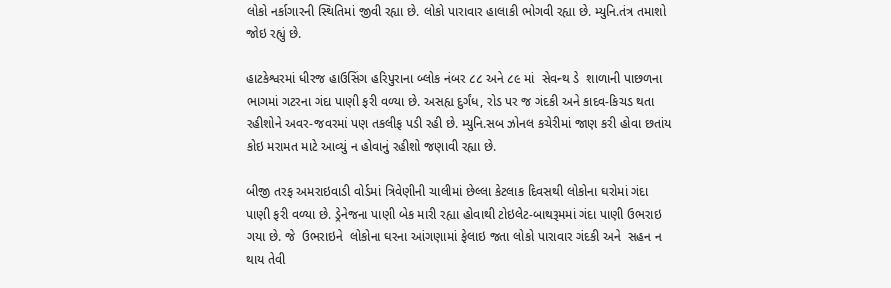લોકો નર્કાગારની સ્થિતિમાં જીવી રહ્યા છે. લોકો પારાવાર હાલાકી ભોગવી રહ્યા છે. મ્યુનિ.તંત્ર તમાશો જોઇ રહ્યું છે.

હાટકેશ્વરમાં ધીરજ હાઉસિંગ હરિપુરાના બ્લોક નંબર ૮૮ અને ૮૯ માં  સેવન્થ ડે  શાળાની પાછળના ભાગમાં ગટરના ગંદા પાણી ફરી વળ્યા છે. અસહ્ય દુર્ગંધ, રોડ પર જ ગંદકી અને કાદવ-કિચડ થતા રહીશોને અવર-જવરમાં પણ તકલીફ પડી રહી છે. મ્યુનિ.સબ ઝોનલ કચેરીમાં જાણ કરી હોવા છતાંય કોઇ મરામત માટે આવ્યું ન હોવાનું રહીશો જણાવી રહ્યા છે.

બીજી તરફ અમરાઇવાડી વોર્ડમાં ત્રિવેણીની ચાલીમાં છેલ્લા કેટલાક દિવસથી લોકોના ઘરોમાં ગંદા પાણી ફરી વળ્યા છે. ડ્રેનેજના પાણી બેક મારી રહ્યા હોવાથી ટોઇલેટ-બાથરૂમમાં ગંદા પાણી ઉભરાઇ ગયા છે. જે  ઉભરાઇને  લોકોના ઘરના આંગણામાં ફેલાઇ જતા લોકો પારાવાર ગંદકી અને  સહન ન થાય તેવી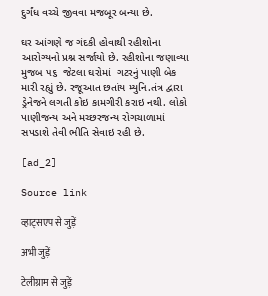દુર્ગંધ વચ્ચે જીવવા મજબૂર બન્યા છે.

ઘર આંગણે જ ગંદકી હોવાથી રહીશોના આરોગ્યનો પ્રશ્ન સર્જાયો છે. રહીશોના જણાવ્યા મુજબ ૫૬  જેટલા ઘરોમાં  ગટરનું પાણી બેક મારી રહ્યું છે. રજૂઆત છતાંય મ્યુનિ.તંત્ર દ્વારા ડ્રેનેજને લગતી કોઇ કામગીરી કરાઇ નથી. લોકો પાણીજન્ય અને મચ્છરજન્ય રોગચાળામાં સપડાશે તેવી ભીતિ સેવાઇ રહી છે.

[ad_2]

Source link

व्हाट्सएप से जुड़ें

अभी जुड़ें

टेलीग्राम से जुड़ें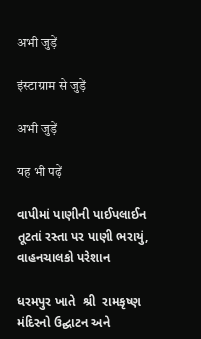अभी जुड़ें

इंस्टाग्राम से जुड़ें

अभी जुड़ें

यह भी पढ़ें

વાપીમાં પાણીની પાઈપલાઈન તૂટતાં રસ્તા પર પાણી ભરાયું, વાહનચાલકો પરેશાન

ધરમપુર ખાતે  શ્રી  રામકૃષ્ણ મંદિરનો ઉદ્ઘાટન અને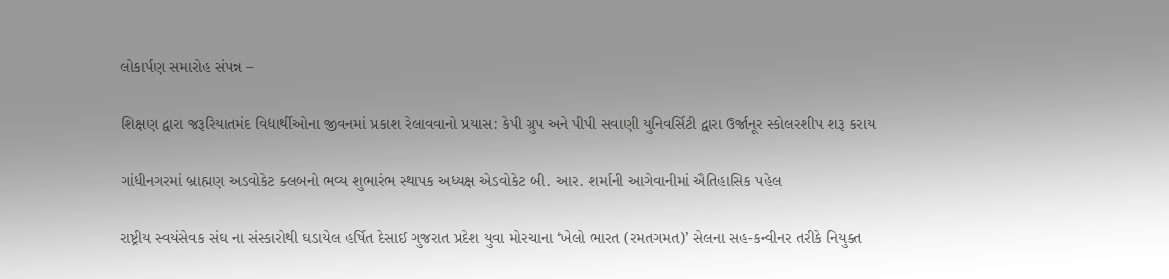લોકાર્પણ સમારોહ સંપન્ન –

શિક્ષણ દ્વારા જરૂરિયાતમંદ વિદ્યાર્થીઓના જીવનમાં પ્રકાશ રેલાવવાનો પ્રયાસ: કેપી ગ્રુપ અને પીપી સવાણી યુનિવર્સિટી દ્વારા ઉર્જાનૂર સ્કોલરશીપ શરૂ કરાય

ગાંધીનગરમાં બ્રાહ્મણ અડવોકેટ ક્લબનો ભવ્ય શુભારંભ સ્થાપક અધ્યક્ષ એડવોકેટ બી. આર. શર્માની આગેવાનીમાં ઐતિહાસિક પહેલ

રાષ્ટ્રીય સ્વયંસેવક સંઘ ના સંસ્કારોથી ઘડાયેલ હર્ષિત દેસાઈ ગુજરાત પ્રદેશ યુવા મોરચાના ‘ખેલો ભારત (રમતગમત)’ સેલના સહ-કન્વીનર તરીકે નિયુક્ત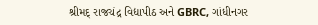શ્રીમદ્ રાજચંદ્ર વિદ્યાપીઠ અને GBRC, ગાંધીનગર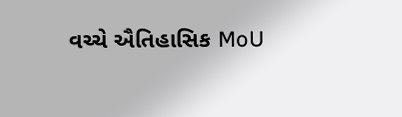વચ્ચે ઐતિહાસિક MoU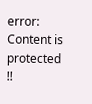error: Content is protected !!